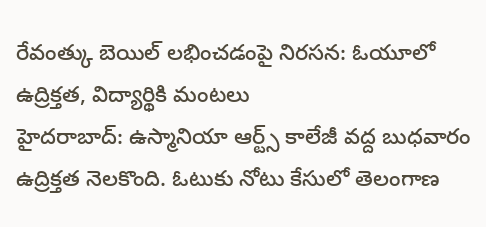రేవంత్కు బెయిల్ లభించడంపై నిరసన: ఓయూలో ఉద్రిక్తత, విద్యార్థికి మంటలు
హైదరాబాద్: ఉస్మానియా ఆర్ట్స్ కాలేజీ వద్ద బుధవారం ఉద్రిక్తత నెలకొంది. ఓటుకు నోటు కేసులో తెలంగాణ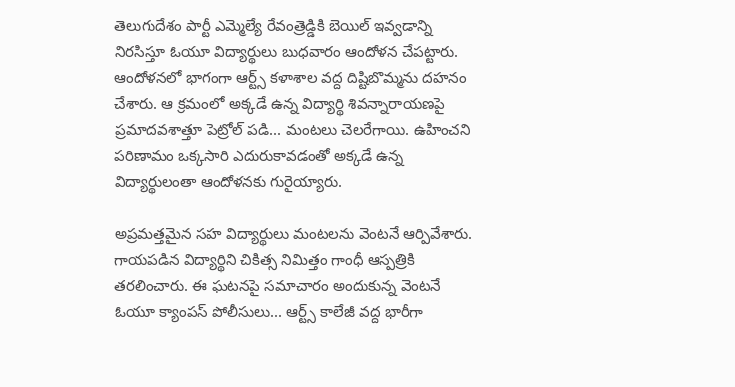తెలుగుదేశం పార్టీ ఎమ్మెల్యే రేవంత్రెడ్డికి బెయిల్ ఇవ్వడాన్ని నిరసిస్తూ ఓయూ విద్యార్థులు బుధవారం ఆందోళన చేపట్టారు.
ఆందోళనలో భాగంగా ఆర్ట్స్ కళాశాల వద్ద దిష్టిబొమ్మను దహనం చేశారు. ఆ క్రమంలో అక్కడే ఉన్న విద్యార్థి శివన్నారాయణపై ప్రమాదవశాత్తూ పెట్రోల్ పడి... మంటలు చెలరేగాయి. ఉహించని పరిణామం ఒక్కసారి ఎదురుకావడంతో అక్కడే ఉన్న విద్యార్థులంతా ఆందోళనకు గురైయ్యారు.

అప్రమత్తమైన సహ విద్యార్థులు మంటలను వెంటనే ఆర్పివేశారు. గాయపడిన విద్యార్థిని చికిత్స నిమిత్తం గాంధీ ఆస్పత్రికి తరలించారు. ఈ ఘటనపై సమాచారం అందుకున్న వెంటనే ఓయూ క్యాంపస్ పోలీసులు... ఆర్ట్స్ కాలేజీ వద్ద భారీగా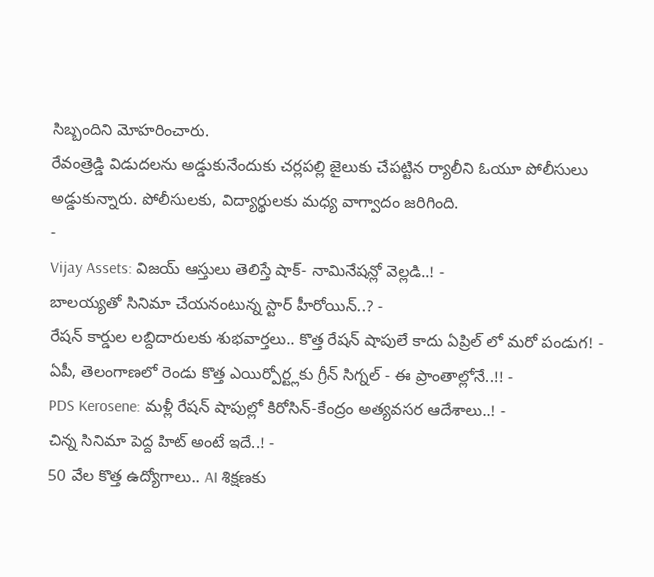సిబ్బందిని మోహరించారు.
రేవంత్రెడ్డి విడుదలను అడ్డుకునేందుకు చర్లపల్లి జైలుకు చేపట్టిన ర్యాలీని ఓయూ పోలీసులు అడ్డుకున్నారు. పోలీసులకు, విద్యార్థులకు మధ్య వాగ్వాదం జరిగింది.
-
Vijay Assets: విజయ్ ఆస్తులు తెలిస్తే షాక్- నామినేషన్లో వెల్లడి..! -
బాలయ్యతో సినిమా చేయనంటున్న స్టార్ హీరోయిన్..? -
రేషన్ కార్డుల లబ్దిదారులకు శుభవార్తలు.. కొత్త రేషన్ షాపులే కాదు ఏప్రిల్ లో మరో పండుగ! -
ఏపీ, తెలంగాణలో రెండు కొత్త ఎయిర్పోర్ట్లకు గ్రీన్ సిగ్నల్ - ఈ ప్రాంతాల్లోనే..!! -
PDS Kerosene: మళ్లీ రేషన్ షాపుల్లో కిరోసిన్-కేంద్రం అత్యవసర ఆదేశాలు..! -
చిన్న సినిమా పెద్ద హిట్ అంటే ఇదే..! -
50 వేల కొత్త ఉద్యోగాలు.. AI శిక్షణకు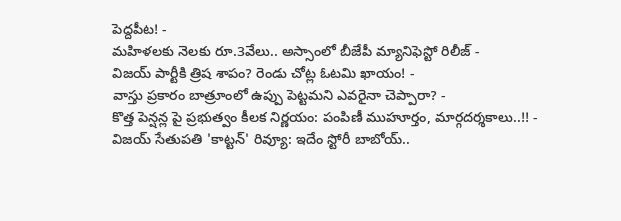పెద్దపీట! -
మహిళలకు నెలకు రూ.3వేలు.. అస్సాంలో బీజేపీ మ్యానిఫెస్టో రిలీజ్ -
విజయ్ పార్టీకి త్రిష శాపం? రెండు చోట్ల ఓటమి ఖాయం! -
వాస్తు ప్రకారం బాత్రూంలో ఉప్పు పెట్టమని ఎవరైనా చెప్పారా? -
కొత్త పెన్షన్ల పై ప్రభుత్వం కీలక నిర్ణయం: పంపిణీ ముహూర్తం, మార్గదర్శకాలు..!! -
విజయ్ సేతుపతి 'కాట్టన్' రివ్యూ: ఇదేం స్టోరీ బాబోయ్..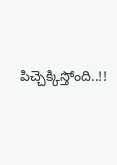పిచ్చెక్కిస్తోంది..!!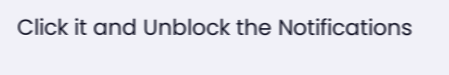Click it and Unblock the Notifications